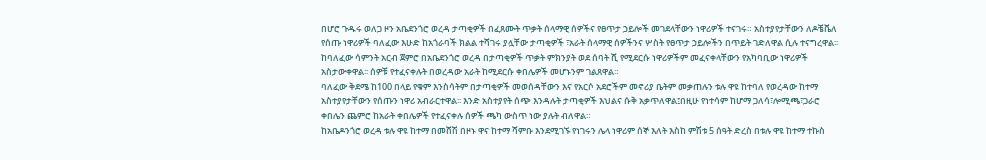በሆሮ ጉዱሩ ወለጋ ዞን አቤደንጎሮ ወረዳ ታጣቂዎች በፈጸሙት ጥቃት ሰላማዊ ሰዎችና የፀጥታ ኃይሎች መገደላቸውን ነዋሪዎች ተናገሩ። አስተያየታቸውን ለዶቼቬለ የሰጡ ነዋሪዎች ባለፈው እሁድ ከአጎራባች ክልል ተሻገሩ ያሏቸው ታጣቂዎች ፣አራት ሰላማዊ ሰዎችንና ሦስት የፀጥታ ኃይሎችን በጥይት ገድለዋል ሲሉ ተናግረዋል፡፡
ከባለፈው ሳምንት አርብ ጀምሮ በአቤደንጎሮ ወረዳ በታጣቂዎች ጥቃት ምክንያት ወደ ሰባት ሺ የሚደርሱ ነዋሪዎችም መፈናቀላቸውን የአካባቢው ነዋሪዎች አስታውቀዋል፡፡ ሰዎቹ የተፈናቀሉት በወረዳው አራት ከሚደርሱ ቀበሌዎች መሆኑንም ገልጸዋል።
ባለፈው ቅደሜ ከ100 በላይ የቁም እንስሳትም በታጣቂዎች መወሰዳቸውን እና የአርሶ አደሮችም መኖሪያ ቤትም መቃጠሉን ቱሉ ዋዩ ከተባለ የወረዳው ከተማ አስተያየታቸውን የሰጡን ነዋሪ አብራርተዋል፡፡ እንድ አስተያየት ሰጭ እንዳሉት ታጣቂዎች እህልና ሱቅ አቃጥለዋል፤በዚሁ የነተሳም ከሆማ ጋለሳ፣ሎሚጫ፣ጋራሮ ቀበሌን ጨምሮ ከአራት ቀበሌዎች የተፈናቀሉ ሰዎች ጫካ ውስጥ ነው ያሉት ብለዋል።
ከአቤዶንጎሮ ወረዳ ቱሉ ዋዩ ከተማ በመሸሽ በዞኑ ዋና ከተማ ሻምቡ እንደሚገኙ የነገሩን ሌላ ነዋሪም ሰኞ እለት እስከ ምሽቱ 5 ሰዓት ድረስ በቱሉ ዋዩ ከተማ ተኩስ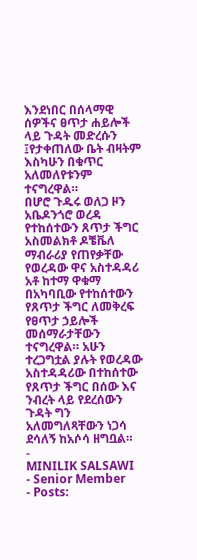እንደነበር በሰላማዊ ሰዎችና ፀጥታ ሐይሎች ላይ ጉዳት መድረሱን ፤የታቀጠለው ቤት ብዛትም እስካሁን በቁጥር አለመለየቱንም ተናግረዋል።
በሆሮ ጉዱሩ ወለጋ ዞን አቤዶንጎሮ ወረዳ የተከሰተውን ጸጥታ ችግር አስመልክቶ ዶቼቬለ ማብራሪያ የጠየቃቸው የወረዳው ዋና አስተዳዳሪ አቶ ከተማ ዋቁማ በአካባቢው የተከሰተውን የጸጥታ ችግር ለመቅረፍ የፀጥታ ኃይሎች መሰማራታቸውን ተናግረዋል። አሁን ተረጋግቷል ያሉት የወረዳው አስተዳዳሪው በተከሰተው የጸጥታ ችግር በሰው እና ንብረት ላይ የደረሰውን ጉዳት ግን አለመግለጻቸውን ነጋሳ ደሳለኝ ከአሶሳ ዘግቧል።
-
MINILIK SALSAWI
- Senior Member
- Posts: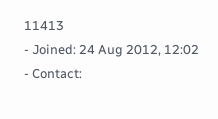11413
- Joined: 24 Aug 2012, 12:02
- Contact: